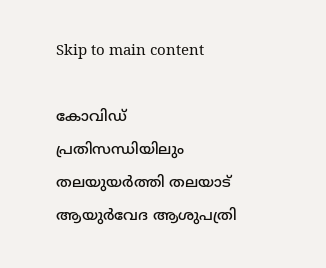Skip to main content

കോവിഡ് പ്രതിസന്ധിയിലും തലയുയര്‍ത്തി തലയാട് ആയുര്‍വേദ ആശുപത്രി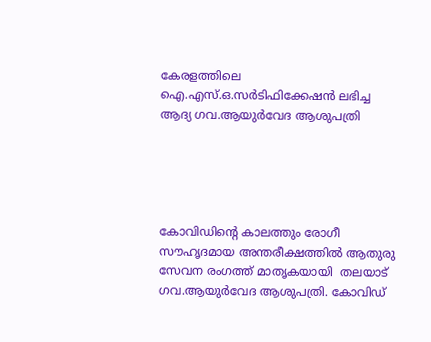കേരളത്തിലെ  ഐ.എസ്.ഒ.സര്‍ടിഫിക്കേഷന്‍ ലഭിച്ച ആദ്യ ഗവ.ആയുര്‍വേദ ആശുപത്രി





കോവിഡിന്റെ കാലത്തും രോഗീ സൗഹൃദമായ അന്തരീക്ഷത്തിൽ ആതുരു സേവന രംഗത്ത് മാതൃകയായി  തലയാട് ഗവ.ആയുര്‍വേദ ആശുപത്രി. കോവിഡ്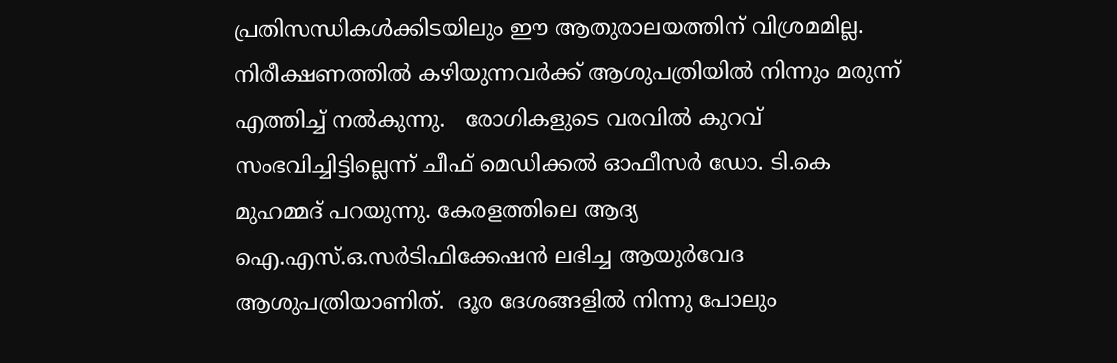പ്രതിസന്ധികള്‍ക്കിടയിലും ഈ ആതുരാലയത്തിന് വിശ്രമമില്ല. നിരീക്ഷണത്തില്‍ കഴിയുന്നവര്‍ക്ക് ആശുപത്രിയില്‍ നിന്നും മരുന്ന് എത്തിച്ച് നല്‍കുന്നു.   രോഗികളുടെ വരവില്‍ കുറവ് സംഭവിച്ചിട്ടില്ലെന്ന് ചീഫ് മെഡിക്കല്‍ ഓഫീസര്‍ ഡോ. ടി.കെ മുഹമ്മദ് പറയുന്നു. കേരളത്തിലെ ആദ്യ ഐ.എസ്.ഒ.സര്‍ടിഫിക്കേഷന്‍ ലഭിച്ച ആയുര്‍വേദ ആശുപത്രിയാണിത്.  ദൂര ദേശങ്ങളില്‍ നിന്നു പോലും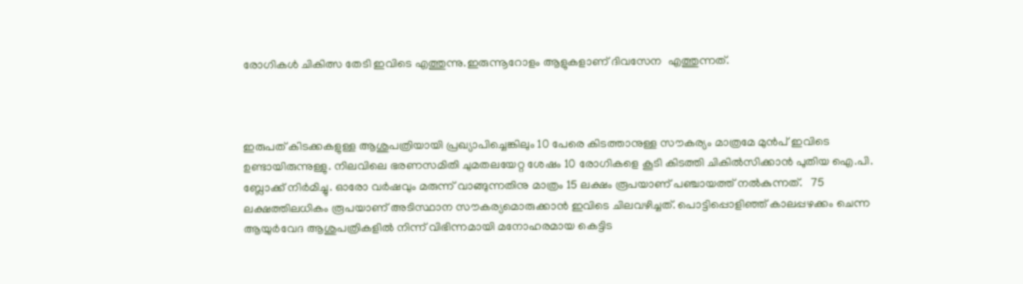രോഗികള്‍ ചികിത്സ തേടി ഇവിടെ എത്തുന്നു.ഇരുന്നൂറോളം ആളുകളാണ് ദിവസേന  എത്തുന്നത്.



ഇരുപത് കിടക്കകളുള്ള ആശുപത്രിയായി പ്രഖ്യാപിച്ചെങ്കിലും 10 പേരെ കിടത്താനുള്ള സൗകര്യം മാത്രമേ മുന്‍പ് ഇവിടെ ഉണ്ടായിരുന്നുള്ളു. നിലവിലെ ഭരണസമിതി ചുമതലയേറ്റ ശേഷം 10 രോഗികളെ കൂടി കിടത്തി ചികില്‍സിക്കാന്‍ പുതിയ ഐ.പി. ബ്ലോക്ക് നിര്‍മിച്ചു. ഓരോ വര്‍ഷവും മരുന്ന് വാങ്ങുന്നതിനു മാത്രം 15 ലക്ഷം രൂപയാണ് പഞ്ചായത്ത് നല്‍കുന്നത്.   75 ലക്ഷത്തിലധികം രൂപയാണ് അടിസ്ഥാന സൗകര്യമൊരുക്കാന്‍ ഇവിടെ ചിലവഴിച്ചത്. പൊട്ടിപ്പൊളിഞ്ഞ് കാലപ്പഴക്കം ചെന്ന ആയുര്‍വേദ ആശുപത്രികളില്‍ നിന്ന് വിഭിന്നമായി മനോഹരമായ കെട്ടിട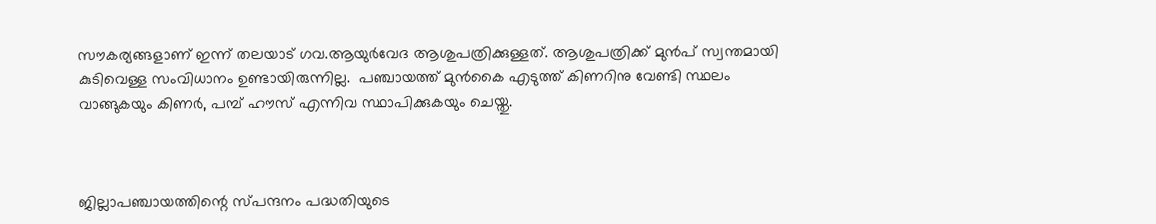സൗകര്യങ്ങളാണ് ഇന്ന് തലയാട് ഗവ.ആയുര്‍വേദ ആശുപത്രിക്കുള്ളത്. ആശുപത്രിക്ക് മുന്‍പ് സ്വന്തമായി കുടിവെള്ള സംവിധാനം ഉണ്ടായിരുന്നില്ല.  പഞ്ചായത്ത് മുന്‍കൈ എടുത്ത് കിണറിനു വേണ്ടി സ്ഥലം വാങ്ങുകയും കിണര്‍, പമ്പ് ഹൗസ് എന്നിവ സ്ഥാപിക്കുകയും ചെയ്തു.



ജില്ലാപഞ്ചായത്തിന്റെ സ്പന്ദനം പദ്ധതിയുടെ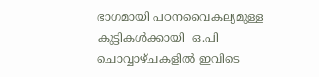ഭാഗമായി പഠനവൈകല്യമുള്ള കുട്ടികൾക്കായി  ഒ.പി ചൊവ്വാഴ്ചകളില്‍ ഇവിടെ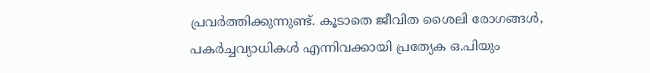പ്രവര്‍ത്തിക്കുന്നുണ്ട്. കൂടാതെ ജീവിത ശൈലി രോഗങ്ങള്‍, പകര്‍ച്ചവ്യാധികള്‍ എന്നിവക്കായി പ്രത്യേക ഒ.പിയും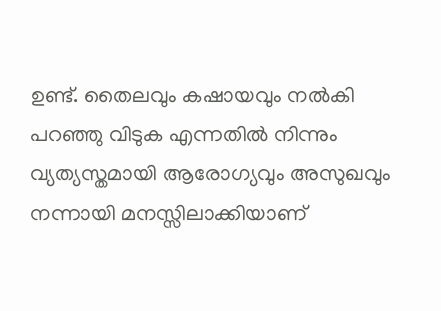ഉണ്ട്. തൈലവും കഷായവും നല്‍കി പറഞ്ഞു വിടുക എന്നതില്‍ നിന്നും വ്യത്യസ്തമായി ആരോഗ്യവും അസുഖവും നന്നായി മനസ്സിലാക്കിയാണ്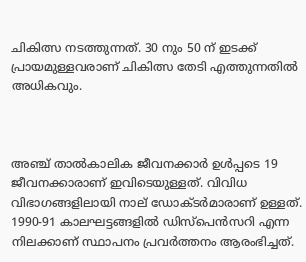ചികിത്സ നടത്തുന്നത്. 30 നും 50 ന് ഇടക്ക് പ്രായമുള്ളവരാണ് ചികിത്സ തേടി എത്തുന്നതില്‍ അധികവും.



അഞ്ച് താല്‍കാലിക ജീവനക്കാര്‍ ഉള്‍പ്പടെ 19 ജീവനക്കാരാണ് ഇവിടെയുള്ളത്. വിവിധ വിഭാഗങ്ങളിലായി നാല് ഡോക്ടര്‍മാരാണ് ഉള്ളത്. 1990-91 കാലഘട്ടങ്ങളില്‍ ഡിസ്‌പെന്‍സറി എന്ന നിലക്കാണ് സ്ഥാപനം പ്രവര്‍ത്തനം ആരംഭിച്ചത്.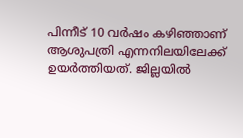പിന്നീട് 10 വര്‍ഷം കഴിഞ്ഞാണ് ആശുപത്രി എന്നനിലയിലേക്ക് ഉയര്‍ത്തിയത്. ജില്ലയില്‍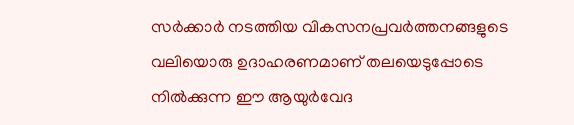സര്‍ക്കാര്‍ നടത്തിയ വികസനപ്രവര്‍ത്തനങ്ങളുടെ വലിയൊരു ഉദാഹരണമാണ് തലയെടുപ്പോടെ നില്‍ക്കുന്ന ഈ ആയുര്‍വേദ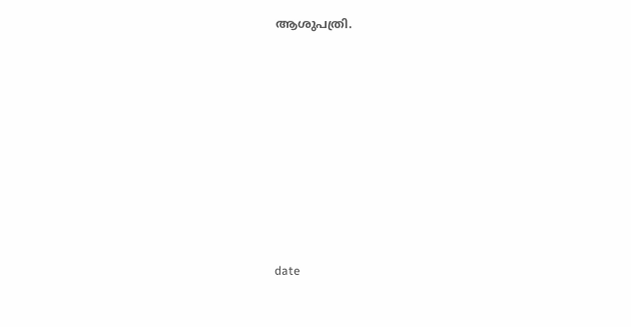ആശുപത്രി.











date